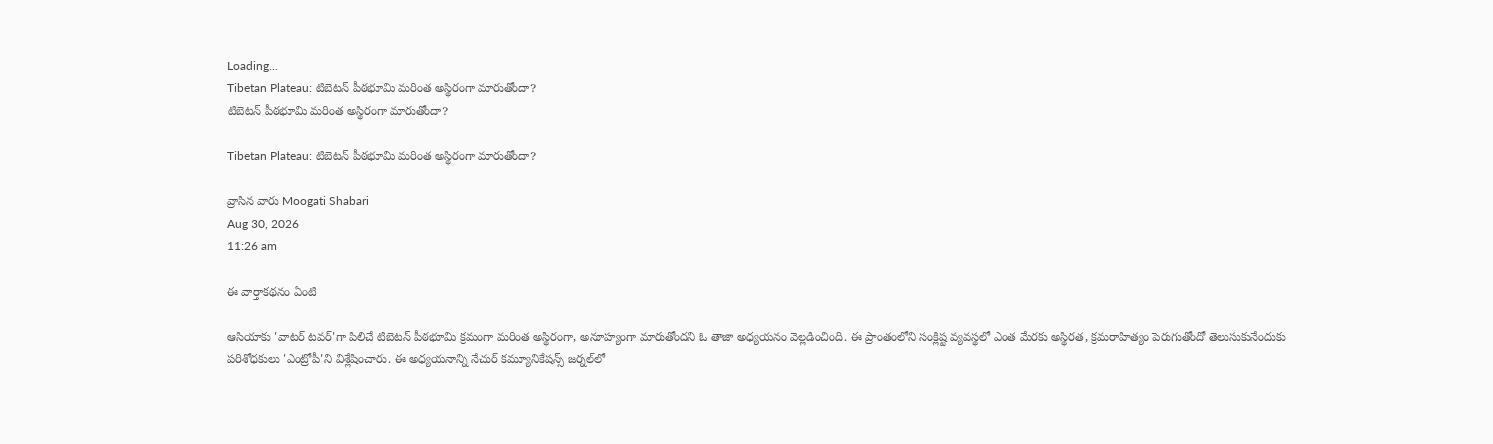Loading...
Tibetan Plateau: టిబెటన్‌ పీఠభూమి మరింత అస్థిరంగా మారుతోందా?
టిబెటన్‌ పీఠభూమి మరింత అస్థిరంగా మారుతోందా?

Tibetan Plateau: టిబెటన్‌ పీఠభూమి మరింత అస్థిరంగా మారుతోందా?

వ్రాసిన వారు Moogati Shabari
Aug 30, 2026
11:26 am

ఈ వార్తాకథనం ఏంటి

ఆసియాకు 'వాటర్‌ టవర్‌'గా పిలిచే టిబెటన్‌ పీఠభూమి క్రమంగా మరింత అస్థిరంగా, అనూహ్యంగా మారుతోందని ఓ తాజా అధ్యయనం వెల్లడించింది. ఈ ప్రాంతంలోని సంక్లిష్ట వ్యవస్థలో ఎంత మేరకు అస్థిరత, క్రమరాహిత్యం పెరుగుతోందో తెలుసుకునేందుకు పరిశోధకులు 'ఎంట్రోపీ'ని విశ్లేషించారు. ఈ అధ్యయనాన్ని నేచుర్ కమ్యూనికేషన్స్ జర్నల్‌లో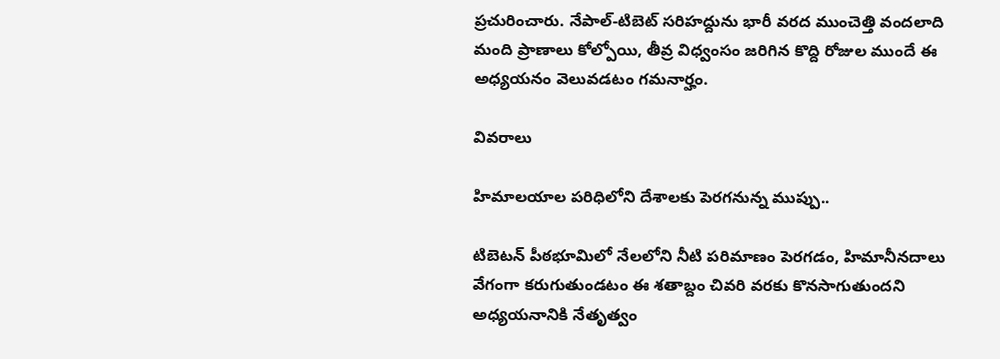ప్రచురించారు. నేపాల్‌-టిబెట్‌ సరిహద్దును భారీ వరద ముంచెత్తి వందలాది మంది ప్రాణాలు కోల్పోయి, తీవ్ర విధ్వంసం జరిగిన కొద్ది రోజుల ముందే ఈ అధ్యయనం వెలువడటం గమనార్హం.

వివరాలు

హిమాలయాల పరిధిలోని దేశాలకు పెరగనున్న ముప్పు..

టిబెటన్‌ పీఠభూమిలో నేలలోని నీటి పరిమాణం పెరగడం, హిమానీనదాలు వేగంగా కరుగుతుండటం ఈ శతాబ్దం చివరి వరకు కొనసాగుతుందని అధ్యయనానికి నేతృత్వం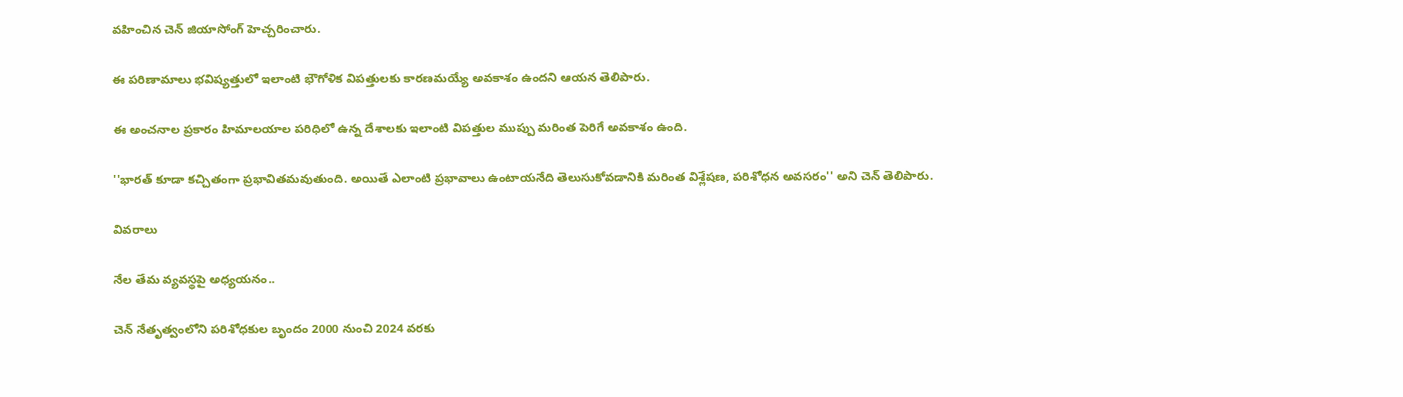వహించిన చెన్‌ జియాసోంగ్‌ హెచ్చరించారు.

ఈ పరిణామాలు భవిష్యత్తులో ఇలాంటి భౌగోళిక విపత్తులకు కారణమయ్యే అవకాశం ఉందని ఆయన తెలిపారు.

ఈ అంచనాల ప్రకారం హిమాలయాల పరిధిలో ఉన్న దేశాలకు ఇలాంటి విపత్తుల ముప్పు మరింత పెరిగే అవకాశం ఉంది.

''భారత్‌ కూడా కచ్చితంగా ప్రభావితమవుతుంది. అయితే ఎలాంటి ప్రభావాలు ఉంటాయనేది తెలుసుకోవడానికి మరింత విశ్లేషణ, పరిశోధన అవసరం'' అని చెన్‌ తెలిపారు.

వివరాలు

నేల తేమ వ్యవస్థపై అధ్యయనం..

చెన్‌ నేతృత్వంలోని పరిశోధకుల బృందం 2000 నుంచి 2024 వరకు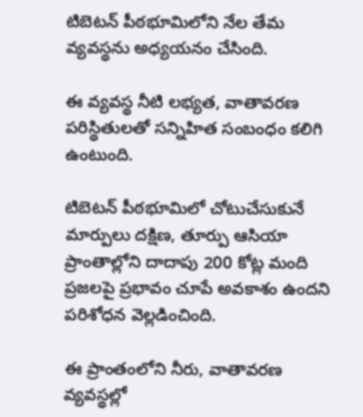టిబెటన్‌ పీఠభూమిలోని నేల తేమ వ్యవస్థను అధ్యయనం చేసింది.

ఈ వ్యవస్థ నీటి లభ్యత, వాతావరణ పరిస్థితులతో సన్నిహిత సంబంధం కలిగి ఉంటుంది.

టిబెటన్‌ పీఠభూమిలో చోటుచేసుకునే మార్పులు దక్షిణ, తూర్పు ఆసియా ప్రాంతాల్లోని దాదాపు 200 కోట్ల మంది ప్రజలపై ప్రభావం చూపే అవకాశం ఉందని పరిశోధన వెల్లడించింది.

ఈ ప్రాంతంలోని నీరు, వాతావరణ వ్యవస్థల్లో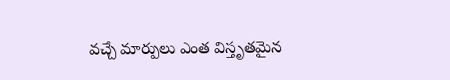వచ్చే మార్పులు ఎంత విస్తృతమైన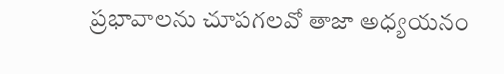ప్రభావాలను చూపగలవో తాజా అధ్యయనం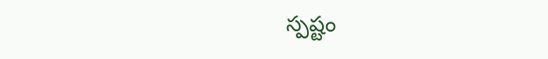స్పష్టం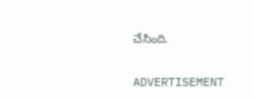చేసింది.

ADVERTISEMENT